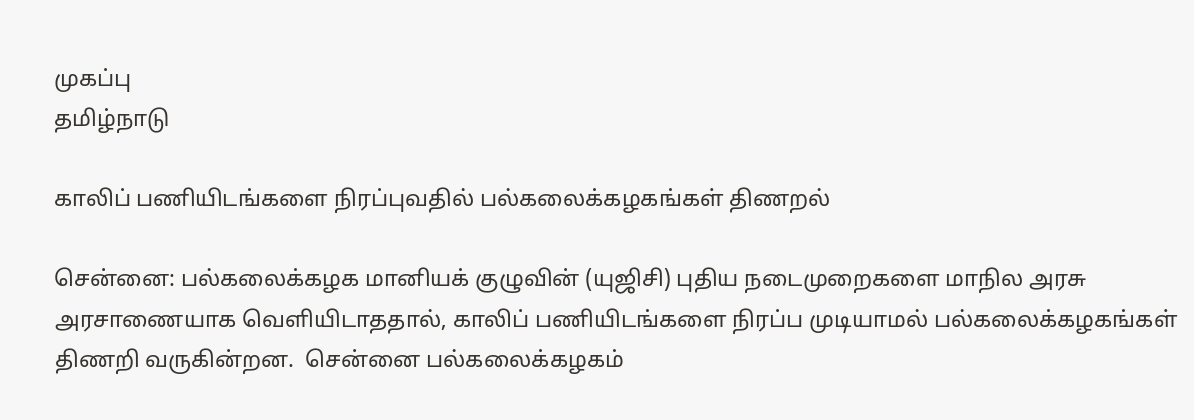முகப்பு
தமிழ்நாடு

காலிப் பணியிடங்களை நிரப்புவதில் பல்கலைக்கழகங்கள் திணறல்

சென்னை: பல்கலைக்கழக மானியக் குழுவின் (யுஜிசி) புதிய நடைமுறைகளை மாநில அரசு அரசாணையாக வெளியிடாததால், காலிப் பணியிடங்களை நிரப்ப முடியாமல் பல்கலைக்கழகங்கள் திணறி வருகின்றன.  சென்னை பல்கலைக்கழகம்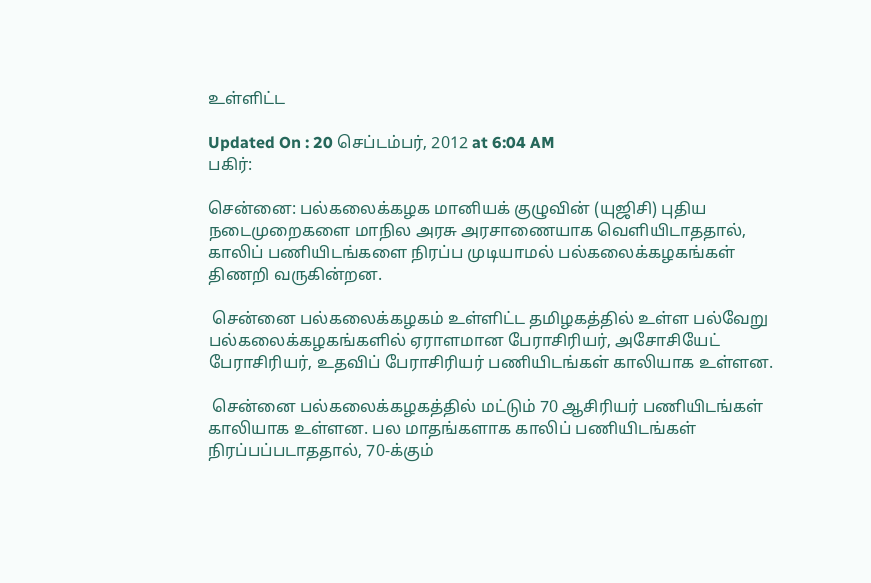உள்ளிட்ட

Updated On : 20 செப்டம்பர், 2012 at 6:04 AM
பகிர்:

சென்னை: பல்கலைக்கழக மானியக் குழுவின் (யுஜிசி) புதிய நடைமுறைகளை மாநில அரசு அரசாணையாக வெளியிடாததால், காலிப் பணியிடங்களை நிரப்ப முடியாமல் பல்கலைக்கழகங்கள் திணறி வருகின்றன.

 சென்னை பல்கலைக்கழகம் உள்ளிட்ட தமிழகத்தில் உள்ள பல்வேறு பல்கலைக்கழகங்களில் ஏராளமான பேராசிரியர், அசோசியேட் பேராசிரியர், உதவிப் பேராசிரியர் பணியிடங்கள் காலியாக உள்ளன.

 சென்னை பல்கலைக்கழகத்தில் மட்டும் 70 ஆசிரியர் பணியிடங்கள் காலியாக உள்ளன. பல மாதங்களாக காலிப் பணியிடங்கள் நிரப்பப்படாததால், 70-க்கும்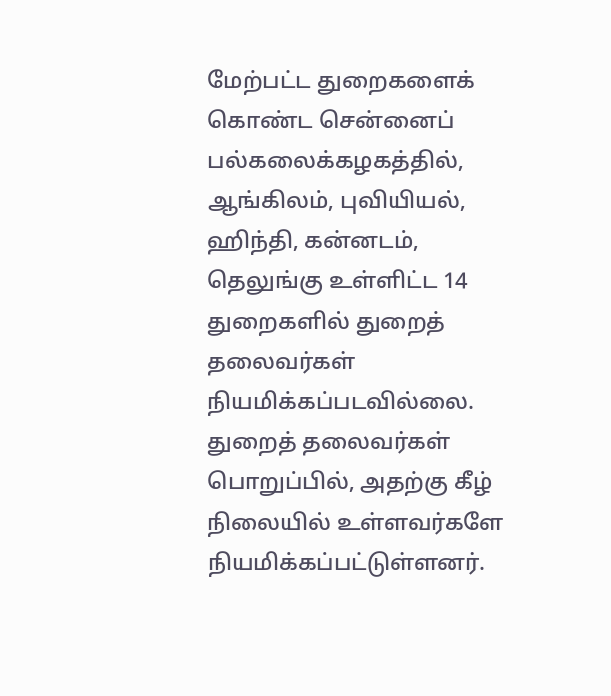மேற்பட்ட துறைகளைக் கொண்ட சென்னைப் பல்கலைக்கழகத்தில், ஆங்கிலம், புவியியல், ஹிந்தி, கன்னடம், தெலுங்கு உள்ளிட்ட 14 துறைகளில் துறைத் தலைவர்கள் நியமிக்கப்படவில்லை. துறைத் தலைவர்கள் பொறுப்பில், அதற்கு கீழ் நிலையில் உள்ளவர்களே நியமிக்கப்பட்டுள்ளனர்.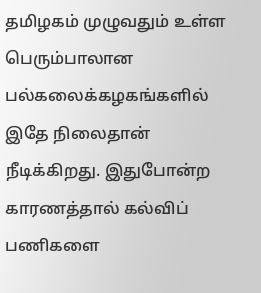தமிழகம் முழுவதும் உள்ள பெரும்பாலான பல்கலைக்கழகங்களில் இதே நிலைதான் நீடிக்கிறது. இதுபோன்ற காரணத்தால் கல்விப் பணிகளை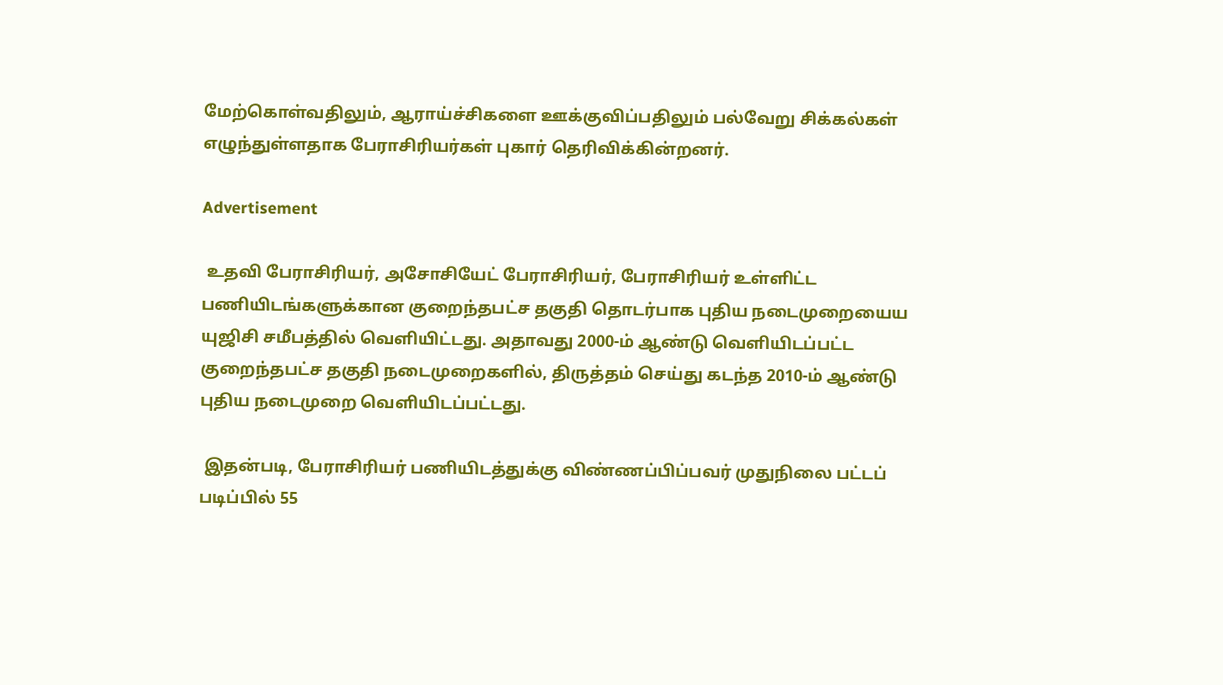மேற்கொள்வதிலும், ஆராய்ச்சிகளை ஊக்குவிப்பதிலும் பல்வேறு சிக்கல்கள் எழுந்துள்ளதாக பேராசிரியர்கள் புகார் தெரிவிக்கின்றனர்.

Advertisement

 உதவி பேராசிரியர், அசோசியேட் பேராசிரியர், பேராசிரியர் உள்ளிட்ட பணியிடங்களுக்கான குறைந்தபட்ச தகுதி தொடர்பாக புதிய நடைமுறையைய யுஜிசி சமீபத்தில் வெளியிட்டது. அதாவது 2000-ம் ஆண்டு வெளியிடப்பட்ட குறைந்தபட்ச தகுதி நடைமுறைகளில், திருத்தம் செய்து கடந்த 2010-ம் ஆண்டு புதிய நடைமுறை வெளியிடப்பட்டது.

 இதன்படி, பேராசிரியர் பணியிடத்துக்கு விண்ணப்பிப்பவர் முதுநிலை பட்டப் படிப்பில் 55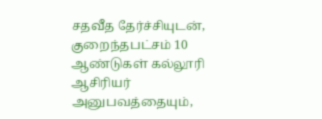சதவீத தேர்ச்சியுடன், குறைந்தபட்சம் 10 ஆண்டுகள் கல்லூரி ஆசிரியர் அனுபவத்தையும்,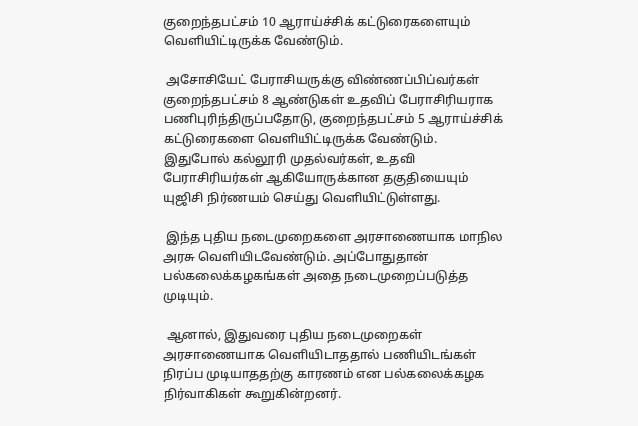குறைந்தபட்சம் 10 ஆராய்ச்சிக் கட்டுரைகளையும் வெளியிட்டிருக்க வேண்டும்.

 அசோசியேட் பேராசியருக்கு விண்ணப்பிப்வர்கள் குறைந்தபட்சம் 8 ஆண்டுகள் உதவிப் பேராசிரியராக பணிபுரிந்திருப்பதோடு, குறைந்தபட்சம் 5 ஆராய்ச்சிக் கட்டுரைகளை வெளியிட்டிருக்க வேண்டும். இதுபோல் கல்லூரி முதல்வர்கள், உதவி பேராசிரியர்கள் ஆகியோருக்கான தகுதியையும் யுஜிசி நிர்ணயம் செய்து வெளியிட்டுள்ளது.

 இந்த புதிய நடைமுறைகளை அரசாணையாக மாநில அரசு வெளியிடவேண்டும். அப்போதுதான் பல்கலைக்கழகங்கள் அதை நடைமுறைப்படுத்த முடியும்.

 ஆனால், இதுவரை புதிய நடைமுறைகள் அரசாணையாக வெளியிடாததால் பணியிடங்கள் நிரப்ப முடியாததற்கு காரணம் என பல்கலைக்கழக நிர்வாகிகள் கூறுகின்றனர்.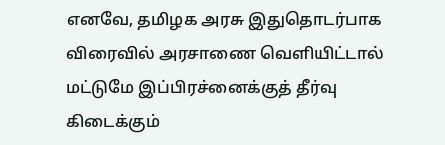எனவே, தமிழக அரசு இதுதொடர்பாக விரைவில் அரசாணை வெளியிட்டால் மட்டுமே இப்பிரச்னைக்குத் தீர்வு கிடைக்கும்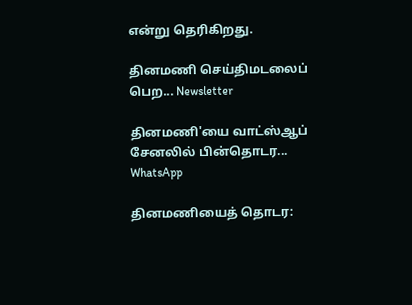என்று தெரிகிறது.

தினமணி செய்திமடலைப் பெற... Newsletter

தினமணி'யை வாட்ஸ்ஆப் சேனலில் பின்தொடர... WhatsApp

தினமணியைத் தொடர: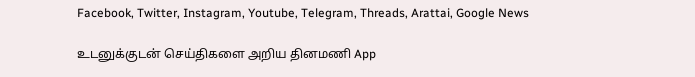Facebook, Twitter, Instagram, Youtube, Telegram, Threads, Arattai, Google News

உடனுக்குடன் செய்திகளை அறிய தினமணி App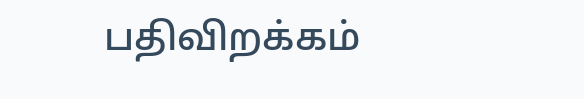பதிவிறக்கம்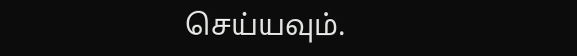செய்யவும்.